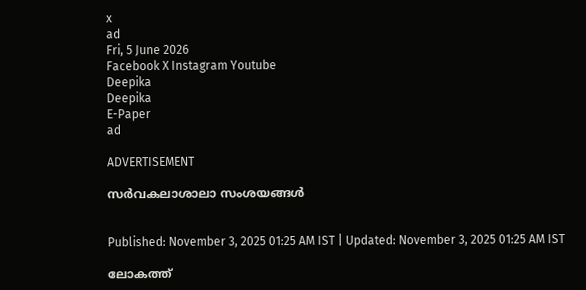x
ad
Fri, 5 June 2026
Facebook X Instagram Youtube
Deepika
Deepika
E-Paper
ad

ADVERTISEMENT

സർവകലാശാലാ സംശയങ്ങൾ


Published: November 3, 2025 01:25 AM IST | Updated: November 3, 2025 01:25 AM IST

ലോകത്ത്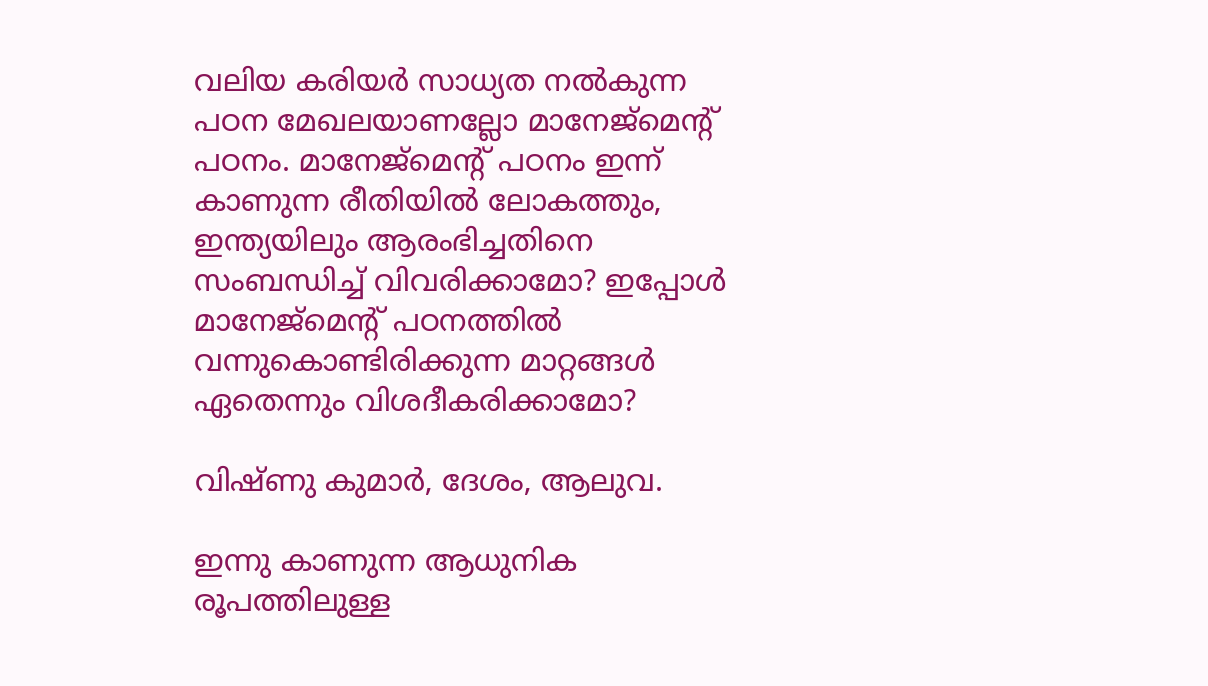വലിയ കരിയർ സാധ്യത നൽകുന്ന പഠന മേഖലയാണല്ലോ മാനേജ്മെന്‍റ് പഠനം. മാനേജ്മെന്‍റ് പഠനം ഇന്ന് കാണുന്ന രീതിയിൽ ലോകത്തും, ഇന്ത്യയിലും ആരംഭിച്ചതിനെ സംബന്ധിച്ച് വിവരിക്കാമോ? ഇപ്പോൾ മാനേജ്മെന്‍റ് പഠനത്തിൽ വന്നുകൊണ്ടിരിക്കുന്ന മാറ്റങ്ങൾ ഏതെന്നും വിശദീകരിക്കാമോ?

വിഷ്ണു കുമാർ, ദേശം, ആലുവ.

ഇന്നു കാണുന്ന ആധുനിക രൂപത്തിലുള്ള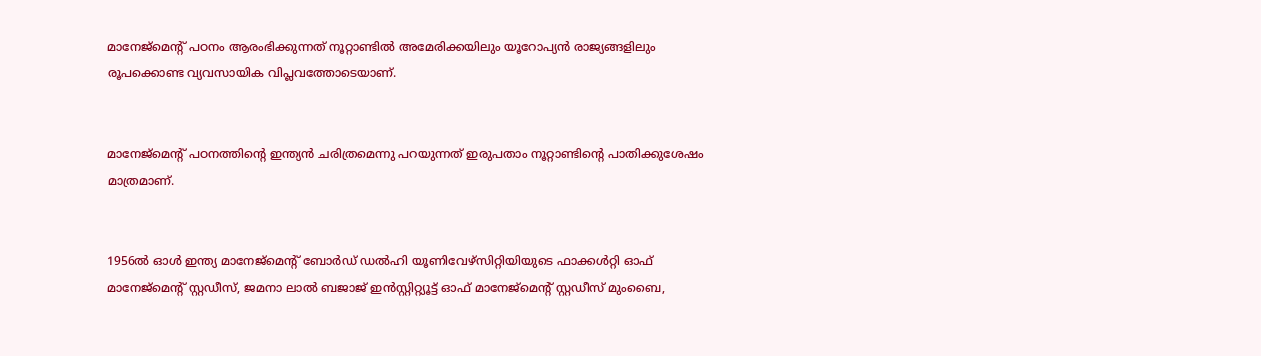മാനേജ്മെന്‍റ് പഠനം ആരംഭിക്കുന്നത് നൂറ്റാണ്ടിൽ അമേരിക്കയിലും യൂറോപ്യൻ രാജ്യങ്ങളിലും രൂപക്കൊണ്ട വ്യവസായിക വിപ്ലവത്തോടെയാണ്.


മാനേജ്മെന്‍റ് പഠനത്തിന്‍റെ ഇന്ത്യൻ ചരിത്രമെന്നു പറയുന്നത് ഇരുപതാം നൂറ്റാണ്ടിന്‍റെ പാതിക്കുശേഷം മാത്രമാണ്.


1956ൽ ഓൾ ഇന്ത്യ മാനേജ്മെന്‍റ് ബോർഡ് ഡൽഹി യൂണിവേഴ്സിറ്റിയിയുടെ ഫാക്കൾറ്റി ഓഫ് മാനേജ്മെന്‍റ് സ്റ്റഡീസ്, ജമനാ ലാൽ ബജാജ് ഇൻസ്റ്റിറ്റ്യൂട്ട് ഓഫ് മാനേജ്മെന്‍റ് സ്റ്റഡീസ് മുംബൈ,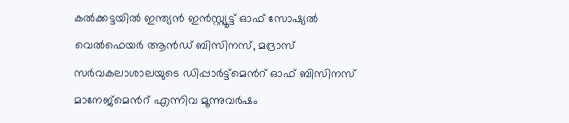കൽക്കട്ടയിൽ ഇന്ത്യൻ ഇൻസ്റ്റ്യൂട്ട് ഓഫ് സോഷ്യൽ വെൽഫെയർ ആൻഡ് ബിസിനസ്, മദ്രാസ് സർവകലാശാലയുടെ ഡിപ്പാർട്ട്മെന്‍റ് ഓഫ് ബിസിനസ് മാനേജ്മെന്‍റ് എന്നിവ മൂന്നുവർഷം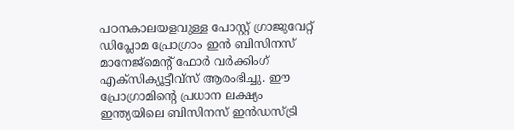പഠനകാലയളവുള്ള പോസ്റ്റ് ഗ്രാജുവേറ്റ് ഡിപ്ലോമ പ്രോഗ്രാം ഇൻ ബിസിനസ് മാനേജ്മെന്‍റ് ഫോർ വർക്കിംഗ് എക്സിക്യൂട്ടീവ്സ് ആരംഭിച്ചു. ഈ പ്രോഗ്രാമിന്‍റെ പ്രധാന ലക്ഷ്യം ഇന്ത്യയിലെ ബിസിനസ് ഇൻഡസ്ട്രി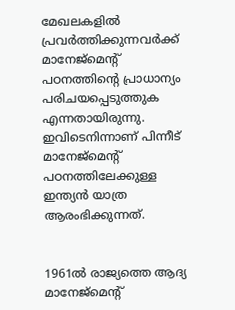മേഖലകളിൽ പ്രവർത്തിക്കുന്നവർക്ക് മാനേജ്മെന്‍റ് പഠനത്തിന്‍റെ പ്രാധാന്യം പരിചയപ്പെടുത്തുക എന്നതായിരുന്നു. ഇവിടെനിന്നാണ് പിന്നീട് മാനേജ്മെന്‍റ് പഠനത്തിലേക്കുള്ള ഇന്ത്യൻ യാത്ര ആരംഭിക്കുന്നത്.


1961ൽ രാജ്യത്തെ ആദ്യ മാനേജ്മെന്‍റ്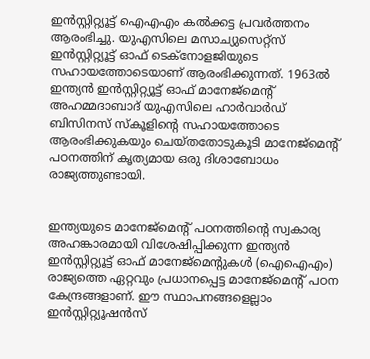ഇൻസ്റ്റിറ്റ്യൂട്ട് ഐഎഎം കൽക്കട്ട പ്രവർത്തനം ആരംഭിച്ചു. യുഎസിലെ മസാച്യുസെറ്റ്സ് ഇൻസ്റ്റിറ്റ്യൂട്ട് ഓഫ് ടെക്നോളജിയുടെ സഹായത്തോടെയാണ് ആരംഭിക്കുന്നത്. 1963ൽ ഇന്ത്യൻ ഇൻസ്റ്റിറ്റ്യൂട്ട് ഓഫ് മാനേജ്മെന്‍റ് അഹമ്മദാബാദ് യുഎസിലെ ഹാർവാർഡ് ബിസിനസ് സ്കൂളിന്‍റെ സഹായത്തോടെ ആരംഭിക്കുകയും ചെയ്തതോടുകൂടി മാനേജ്മെന്‍റ് പഠനത്തിന് കൃത്യമായ ഒരു ദിശാബോധം രാജ്യത്തുണ്ടായി.


ഇന്ത്യയുടെ മാനേജ്മെന്‍റ് പഠനത്തിന്‍റെ സ്വകാര്യ അഹങ്കാരമായി വിശേഷിപ്പിക്കുന്ന ഇന്ത്യൻ ഇൻസ്റ്റിറ്റ്യൂട്ട് ഓഫ് മാനേജ്മെന്‍റുകൾ (ഐഐഎം) രാജ്യത്തെ ഏറ്റവും പ്രധാനപ്പെട്ട മാനേജ്മെന്‍റ് പഠന കേന്ദ്രങ്ങളാണ്. ഈ സ്ഥാപനങ്ങളെല്ലാം ഇൻസ്റ്റിറ്റ്യൂഷൻസ്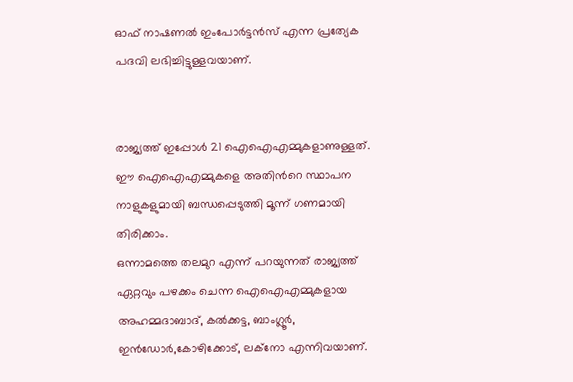ഓഫ് നാഷണൽ ഇംപോർട്ടൻസ് എന്ന പ്രത്യേക പദവി ലഭിച്ചിട്ടുള്ളവയാണ്.


രാജ്യത്ത് ഇപ്പോൾ 21 ഐഐഎമ്മുകളാണുള്ളത്. ഈ ഐഐഎമ്മുകളെ അതിന്‍റെ സ്ഥാപന നാളുകളുമായി ബന്ധപ്പെടുത്തി മൂന്ന് ഗണമായി തിരിക്കാം.
ഒന്നാമത്തെ തലമുറ എന്ന് പറയുന്നത് രാജ്യത്ത് ഏറ്റവും പഴക്കം ചെന്ന ഐഐഎമ്മുകളായ അഹമ്മദാബാദ്, കൽക്കട്ട, ബാംഗ്ലൂർ, ഇൻഡോർ,കോഴിക്കോട്, ലക്നോ എന്നിവയാണ്.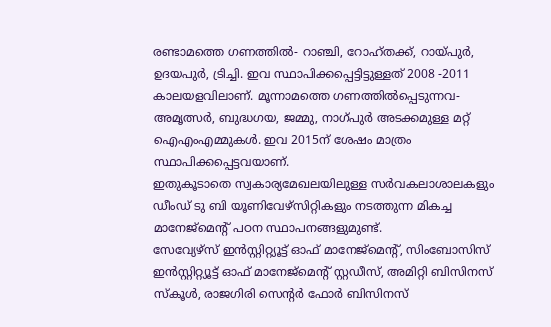രണ്ടാമത്തെ ഗണത്തിൽ- റാഞ്ചി, റോഹ്തക്ക്, റായ്പുർ, ഉദയപുർ, ട്രിച്ചി. ഇവ സ്ഥാപിക്കപ്പെട്ടിട്ടുള്ളത് 2008 -2011 കാലയളവിലാണ്. മൂന്നാമത്തെ ഗണത്തിൽപ്പെടുന്നവ- അമൃത്സർ, ബുദ്ധഗയ, ജമ്മു, നാഗ്പുർ അടക്കമുള്ള മറ്റ് ഐഎംഎമ്മുകൾ. ഇവ 2015ന് ശേഷം മാത്രം സ്ഥാപിക്കപ്പെട്ടവയാണ്.
ഇതുകൂടാതെ സ്വകാര്യമേഖലയിലുള്ള സർവകലാശാലകളും ഡീംഡ് ടു ബി യൂണിവേഴ്സിറ്റികളും നടത്തുന്ന മികച്ച മാനേജ്മെന്‍റ് പഠന സ്ഥാപനങ്ങളുമുണ്ട്.
സേവ്യേഴ്സ് ഇൻസ്റ്റിറ്റ്യൂട്ട് ഓഫ് മാനേജ്മെന്‍റ്, സിംബോസിസ് ഇൻസ്റ്റിറ്റ്യൂട്ട് ഓഫ് മാനേജ്മെന്‍റ് സ്റ്റഡീസ്, അമിറ്റി ബിസിനസ് സ്കൂൾ, രാജഗിരി സെന്‍റർ ഫോർ ബിസിനസ്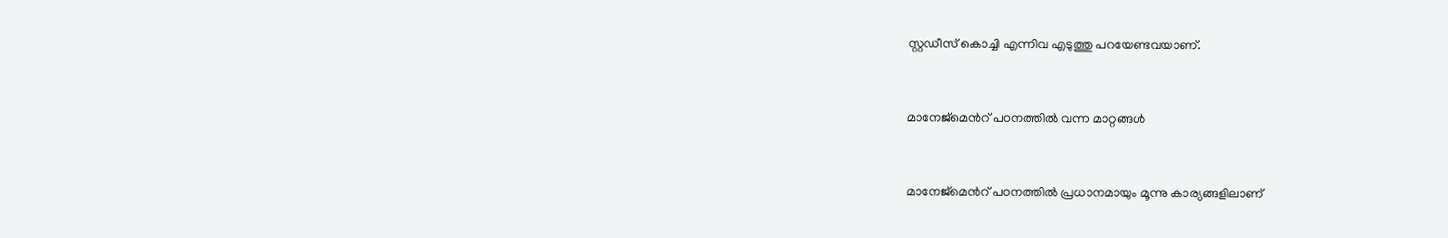സ്റ്റഡീസ് കൊച്ചി എന്നിവ എടുത്തു പറയേണ്ടവയാണ്.


മാനേജ്മെന്‍റ് പഠനത്തിൽ വന്ന മാറ്റങ്ങൾ


മാനേജ്മെന്‍റ് പഠനത്തിൽ പ്രധാനമായും മൂന്നു കാര്യങ്ങളിലാണ്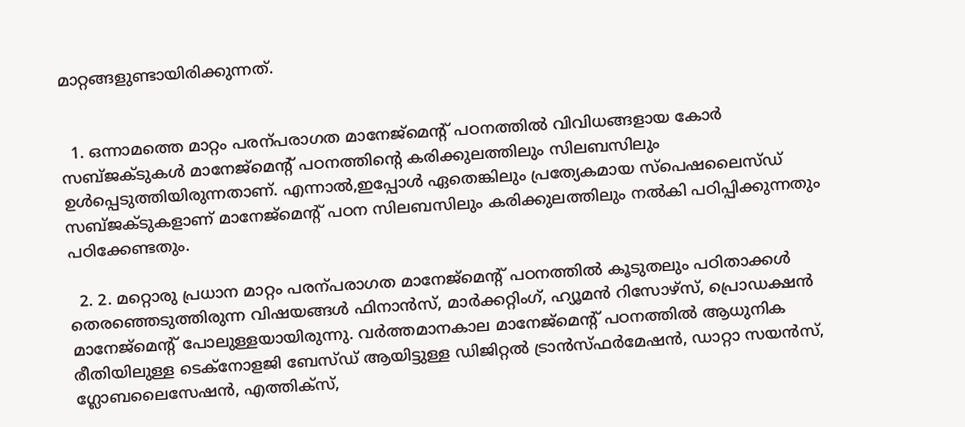മാറ്റങ്ങളുണ്ടായിരിക്കുന്നത്.


  1. ഒന്നാമത്തെ മാറ്റം പരന്പരാഗത മാനേജ്മെന്‍റ് പഠനത്തിൽ വിവിധങ്ങളായ കോർ സബ്ജക്ടുകൾ മാനേജ്മെന്‍റ് പഠനത്തിന്‍റെ കരിക്കുലത്തിലും സിലബസിലും ഉൾപ്പെടുത്തിയിരുന്നതാണ്. എന്നാൽ,ഇപ്പോൾ ഏതെങ്കിലും പ്രത്യേകമായ സ്പെഷലൈസ്ഡ് സബ്ജക്ടുകളാണ് മാനേജ്മെന്‍റ് പഠന സിലബസിലും കരിക്കുലത്തിലും നൽകി പഠിപ്പിക്കുന്നതും പഠിക്കേണ്ടതും.

  2. 2. മറ്റൊരു പ്രധാന മാറ്റം പരന്പരാഗത മാനേജ്മെന്‍റ് പഠനത്തിൽ കൂടുതലും പഠിതാക്കൾ തെരഞ്ഞെടുത്തിരുന്ന വിഷയങ്ങൾ ഫിനാൻസ്, മാർക്കറ്റിംഗ്, ഹ്യൂമൻ റിസോഴ്സ്, പ്രൊഡക്ഷൻ മാനേജ്മെന്‍റ് പോലുള്ളയായിരുന്നു. വർത്തമാനകാല മാനേജ്മെന്‍റ് പഠനത്തിൽ ആധുനിക രീതിയിലുള്ള ടെക്നോളജി ബേസ്ഡ് ആയിട്ടുള്ള ഡിജിറ്റൽ ട്രാൻസ്ഫർമേഷൻ, ഡാറ്റാ സയൻസ്, ഗ്ലോബലൈസേഷൻ, എത്തിക്സ്,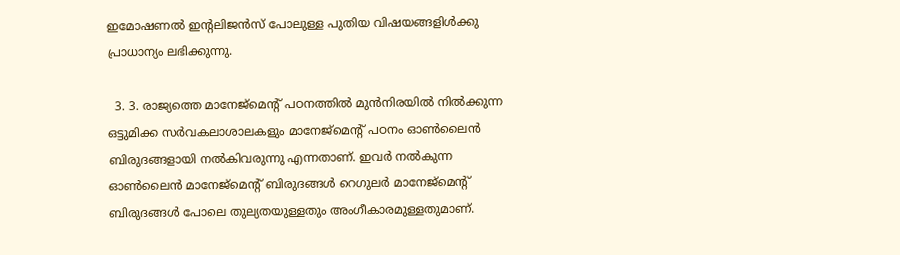ഇമോഷണൽ ഇന്‍റലിജൻസ് പോലുള്ള പുതിയ വിഷയങ്ങളിൾക്കു പ്രാധാന്യം ലഭിക്കുന്നു.

  3. 3. രാജ്യത്തെ മാനേജ്മെന്‍റ് പഠനത്തിൽ മുൻനിരയിൽ നിൽക്കുന്ന ഒട്ടുമിക്ക സർവകലാശാലകളും മാനേജ്മെന്‍റ് പഠനം ഓണ്‍ലൈൻ ബിരുദങ്ങളായി നൽകിവരുന്നു എന്നതാണ്. ഇവർ നൽകുന്ന ഓണ്‍ലൈൻ മാനേജ്മെന്‍റ് ബിരുദങ്ങൾ റെഗുലർ മാനേജ്മെന്‍റ് ബിരുദങ്ങൾ പോലെ തുല്യതയുള്ളതും അംഗീകാരമുള്ളതുമാണ്.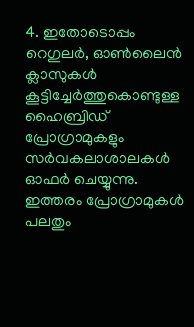4. ഇതോടൊപ്പം റെഗുലർ, ഓണ്‍ലൈൻ ക്ലാസുകൾ കൂട്ടിച്ചേർത്തുകൊണ്ടുള്ള ഹൈബ്രിഡ് പ്രോഗ്രാമുകളും സർവകലാശാലകൾ ഓഫർ ചെയ്യുന്നു. ഇത്തരം പ്രോഗ്രാമുകൾ പലതും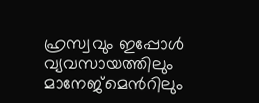ഹ്രസ്വവും ഇപ്പോൾ വ്യവസായത്തിലും മാനേജ്മെന്‍റിലും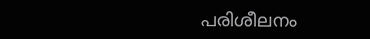പരിശീലനം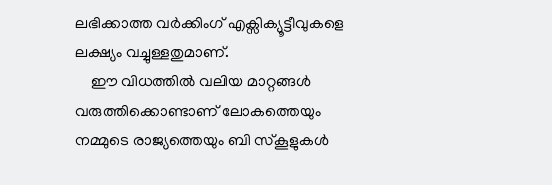ലഭിക്കാത്ത വർക്കിംഗ് എക്സിക്യൂട്ടീവുകളെ ലക്ഷ്യം വച്ചുള്ളതുമാണ്.
    ഈ വിധത്തിൽ വലിയ മാറ്റങ്ങൾ വരുത്തിക്കൊണ്ടാണ് ലോകത്തെയും നമ്മുടെ രാജ്യത്തെയും ബി സ്കൂളുകൾ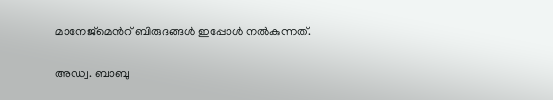മാനേജ്മെന്‍റ് ബിരുദങ്ങൾ ഇപ്പോൾ നൽകുന്നത്.

അഡ്വ. ബാബു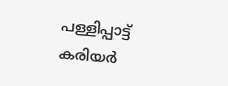പള്ളിപ്പാട്ട്
കരിയർ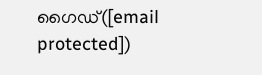ഗൈഡ്([email protected])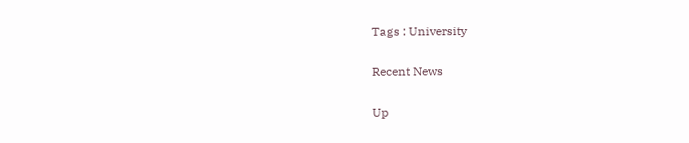Tags : University

Recent News

Up